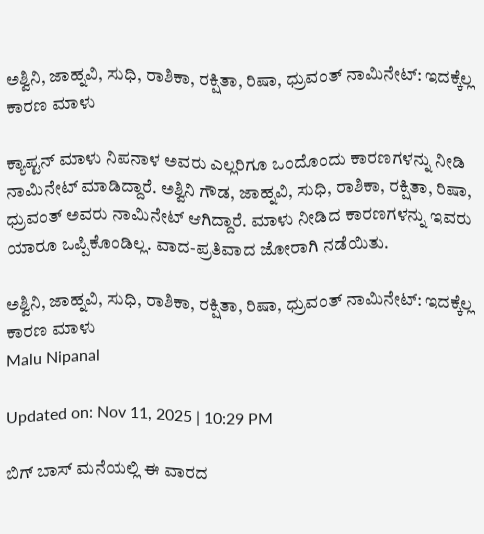ಅಶ್ವಿನಿ, ಜಾಹ್ನವಿ, ಸುಧಿ, ರಾಶಿಕಾ, ರಕ್ಷಿತಾ, ರಿಷಾ, ಧ್ರುವಂತ್ ನಾಮಿನೇಟ್: ಇದಕ್ಕೆಲ್ಲ ಕಾರಣ ಮಾಳು

ಕ್ಯಾಪ್ಟನ್ ಮಾಳು ನಿಪನಾಳ ಅವರು ಎಲ್ಲರಿಗೂ ಒಂದೊಂದು ಕಾರಣಗಳನ್ನು ನೀಡಿ ನಾಮಿನೇಟ್ ಮಾಡಿದ್ದಾರೆ. ಅಶ್ವಿನಿ ಗೌಡ, ಜಾಹ್ನವಿ, ಸುಧಿ, ರಾಶಿಕಾ, ರಕ್ಷಿತಾ, ರಿಷಾ, ಧ್ರುವಂತ್ ಅವರು ನಾಮಿನೇಟ್ ಆಗಿದ್ದಾರೆ. ಮಾಳು ನೀಡಿದ ಕಾರಣಗಳನ್ನು ಇವರು ಯಾರೂ ಒಪ್ಪಿಕೊಂಡಿಲ್ಲ. ವಾದ-ಪ್ರತಿವಾದ ಜೋರಾಗಿ ನಡೆಯಿತು.

ಅಶ್ವಿನಿ, ಜಾಹ್ನವಿ, ಸುಧಿ, ರಾಶಿಕಾ, ರಕ್ಷಿತಾ, ರಿಷಾ, ಧ್ರುವಂತ್ ನಾಮಿನೇಟ್: ಇದಕ್ಕೆಲ್ಲ ಕಾರಣ ಮಾಳು
Malu Nipanal

Updated on: Nov 11, 2025 | 10:29 PM

ಬಿಗ್ ಬಾಸ್ ಮನೆಯಲ್ಲಿ ಈ ವಾರದ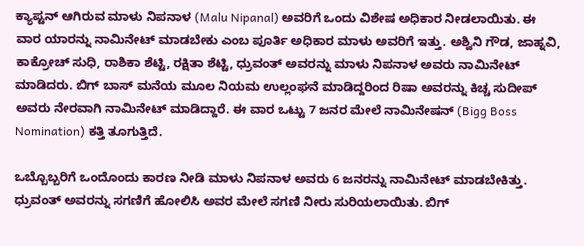ಕ್ಯಾಪ್ಟನ್ ಆಗಿರುವ ಮಾಳು ನಿಪನಾಳ (Malu Nipanal) ಅವರಿಗೆ ಒಂದು ವಿಶೇಷ ಅಧಿಕಾರ ನೀಡಲಾಯಿತು. ಈ ವಾರ ಯಾರನ್ನು ನಾಮಿನೇಟ್ ಮಾಡಬೇಕು ಎಂಬ ಪೂರ್ತಿ ಅಧಿಕಾರ ಮಾಳು ಅವರಿಗೆ ಇತ್ತು. ಅಶ್ವಿನಿ ಗೌಡ, ಜಾಹ್ನವಿ, ಕಾಕ್ರೋಚ್ ಸುಧಿ, ರಾಶಿಕಾ ಶೆಟ್ಟಿ, ರಕ್ಷಿತಾ ಶೆಟ್ಟಿ, ಧ್ರುವಂತ್ ಅವರನ್ನು ಮಾಳು ನಿಪನಾಳ ಅವರು ನಾಮಿನೇಟ್ ಮಾಡಿದರು. ಬಿಗ್ ಬಾಸ್ ಮನೆಯ ಮೂಲ ನಿಯಮ ಉಲ್ಲಂಘನೆ ಮಾಡಿದ್ದರಿಂದ ರಿಷಾ ಅವರನ್ನು ಕಿಚ್ಚ ಸುದೀಪ್ ಅವರು ನೇರವಾಗಿ ನಾಮಿನೇಟ್ ಮಾಡಿದ್ದಾರೆ. ಈ ವಾರ ಒಟ್ಟು 7 ಜನರ ಮೇಲೆ ನಾಮಿನೇಷನ್ (Bigg Boss Nomination) ಕತ್ತಿ ತೂಗುತ್ತಿದೆ.

ಒಬ್ಬೊಬ್ಬರಿಗೆ ಒಂದೊಂದು ಕಾರಣ ನೀಡಿ ಮಾಳು ನಿಪನಾಳ ಅವರು 6 ಜನರನ್ನು ನಾಮಿನೇಟ್ ಮಾಡಬೇಕಿತ್ತು. ಧ್ರುವಂತ್ ಅವರನ್ನು ಸಗಣಿಗೆ ಹೋಲಿಸಿ ಅವರ ಮೇಲೆ ಸಗಣಿ ನೀರು ಸುರಿಯಲಾಯಿತು. ಬಿಗ್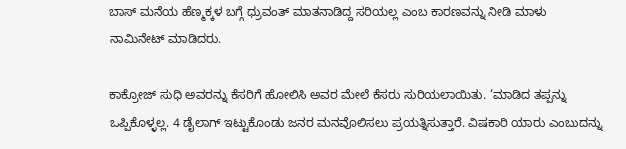ಬಾಸ್ ಮನೆಯ ಹೆಣ್ಮಕ್ಕಳ ಬಗ್ಗೆ ಧ್ರುವಂತ್ ಮಾತನಾಡಿದ್ದ ಸರಿಯಲ್ಲ ಎಂಬ ಕಾರಣವನ್ನು ನೀಡಿ ಮಾಳು ನಾಮಿನೇಟ್ ಮಾಡಿದರು.

ಕಾಕ್ರೋಜ್ ಸುಧಿ ಅವರನ್ನು ಕೆಸರಿಗೆ ಹೋಲಿಸಿ ಅವರ ಮೇಲೆ ಕೆಸರು ಸುರಿಯಲಾಯಿತು. ‘ಮಾಡಿದ ತಪ್ಪನ್ನು ಒಪ್ಪಿಕೊಳ್ಳಲ್ಲ. 4 ಡೈಲಾಗ್ ಇಟ್ಟುಕೊಂಡು ಜನರ ಮನವೊಲಿಸಲು ಪ್ರಯತ್ನಿಸುತ್ತಾರೆ. ವಿಷಕಾರಿ ಯಾರು ಎಂಬುದನ್ನು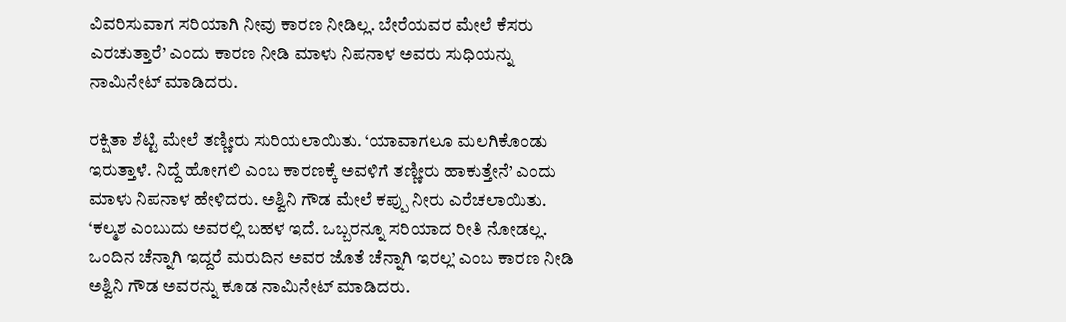ವಿವರಿಸುವಾಗ ಸರಿಯಾಗಿ ನೀವು ಕಾರಣ ನೀಡಿಲ್ಲ. ಬೇರೆಯವರ ಮೇಲೆ ಕೆಸರು ಎರಚುತ್ತಾರೆ’ ಎಂದು ಕಾರಣ ನೀಡಿ ಮಾಳು ನಿಪನಾಳ ಅವರು ಸುಧಿಯನ್ನು ನಾಮಿನೇಟ್ ಮಾಡಿದರು.

ರಕ್ಷಿತಾ ಶೆಟ್ಟಿ ಮೇಲೆ ತಣ್ಣೀರು ಸುರಿಯಲಾಯಿತು. ‘ಯಾವಾಗಲೂ ಮಲಗಿಕೊಂಡು ಇರುತ್ತಾಳೆ. ನಿದ್ದೆ ಹೋಗಲಿ ಎಂಬ ಕಾರಣಕ್ಕೆ ಅವಳಿಗೆ ತಣ್ಣೀರು ಹಾಕುತ್ತೇನೆ’ ಎಂದು ಮಾಳು ನಿಪನಾಳ ಹೇಳಿದರು. ಅಶ್ವಿನಿ ಗೌಡ ಮೇಲೆ ಕಪ್ಪು ನೀರು ಎರೆಚಲಾಯಿತು. ‘ಕಲ್ಮಶ ಎಂಬುದು ಅವರಲ್ಲಿ ಬಹಳ ಇದೆ. ಒಬ್ಬರನ್ನೂ ಸರಿಯಾದ ರೀತಿ ನೋಡಲ್ಲ. ಒಂದಿನ ಚೆನ್ನಾಗಿ ಇದ್ದರೆ ಮರುದಿನ ಅವರ ಜೊತೆ ಚೆನ್ನಾಗಿ ಇರಲ್ಲ’ ಎಂಬ ಕಾರಣ ನೀಡಿ ಅಶ್ವಿನಿ ಗೌಡ ಅವರನ್ನು ಕೂಡ ನಾಮಿನೇಟ್ ಮಾಡಿದರು.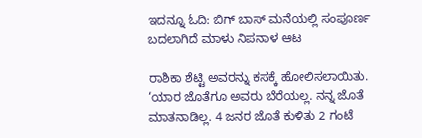ಇದನ್ನೂ ಓದಿ: ಬಿಗ್ ಬಾಸ್ ಮನೆಯಲ್ಲಿ ಸಂಪೂರ್ಣ ಬದಲಾಗಿದೆ ಮಾಳು ನಿಪನಾಳ ಆಟ

ರಾಶಿಕಾ ಶೆಟ್ಟಿ ಅವರನ್ನು ಕಸಕ್ಕೆ ಹೋಲಿಸಲಾಯಿತು. ‘ಯಾರ ಜೊತೆಗೂ ಅವರು ಬೆರೆಯಲ್ಲ. ನನ್ನ ಜೊತೆ ಮಾತನಾಡಿಲ್ಲ. 4 ಜನರ ಜೊತೆ ಕುಳಿತು 2 ಗಂಟೆ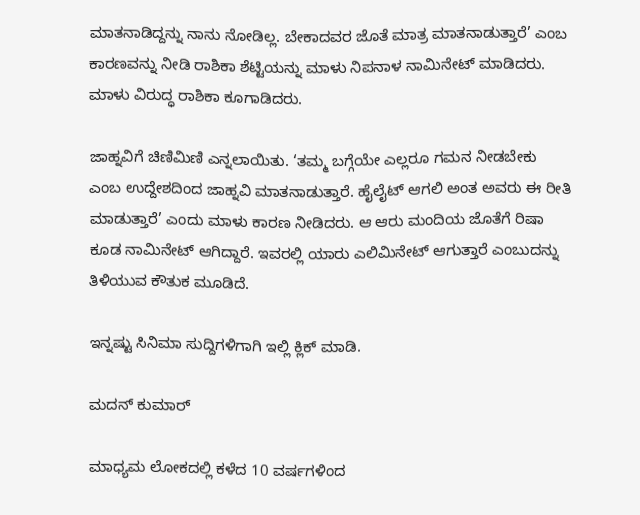ಮಾತನಾಡಿದ್ದನ್ನು ನಾನು ನೋಡಿಲ್ಲ. ಬೇಕಾದವರ ಜೊತೆ ಮಾತ್ರ ಮಾತನಾಡುತ್ತಾರೆ’ ಎಂಬ ಕಾರಣವನ್ನು ನೀಡಿ ರಾಶಿಕಾ ಶೆಟ್ಟಿಯನ್ನು ಮಾಳು ನಿಪನಾಳ ನಾಮಿನೇಟ್ ಮಾಡಿದರು. ಮಾಳು ವಿರುದ್ಧ ರಾಶಿಕಾ ಕೂಗಾಡಿದರು.

ಜಾಹ್ನವಿಗೆ ಚಿಣಿಮಿಣಿ ಎನ್ನಲಾಯಿತು. ‘ತಮ್ಮ ಬಗ್ಗೆಯೇ ಎಲ್ಲರೂ ಗಮನ ನೀಡಬೇಕು ಎಂಬ ಉದ್ದೇಶದಿಂದ ಜಾಹ್ನವಿ ಮಾತನಾಡುತ್ತಾರೆ. ಹೈಲೈಟ್ ಆಗಲಿ ಅಂತ ಅವರು ಈ ರೀತಿ ಮಾಡುತ್ತಾರೆ’ ಎಂದು ಮಾಳು ಕಾರಣ ನೀಡಿದರು. ಆ ಆರು ಮಂದಿಯ ಜೊತೆಗೆ ರಿಷಾ ಕೂಡ ನಾಮಿನೇಟ್ ಆಗಿದ್ದಾರೆ. ಇವರಲ್ಲಿ ಯಾರು ಎಲಿಮಿನೇಟ್ ಆಗುತ್ತಾರೆ ಎಂಬುದನ್ನು ತಿಳಿಯುವ ಕೌತುಕ ಮೂಡಿದೆ.

ಇನ್ನಷ್ಟು ಸಿನಿಮಾ ಸುದ್ದಿಗಳಿಗಾಗಿ ಇಲ್ಲಿ ಕ್ಲಿಕ್ ಮಾಡಿ.

ಮದನ್ ಕುಮಾರ್

ಮಾಧ್ಯಮ ಲೋಕದಲ್ಲಿ ಕಳೆದ 10 ವರ್ಷಗಳಿಂದ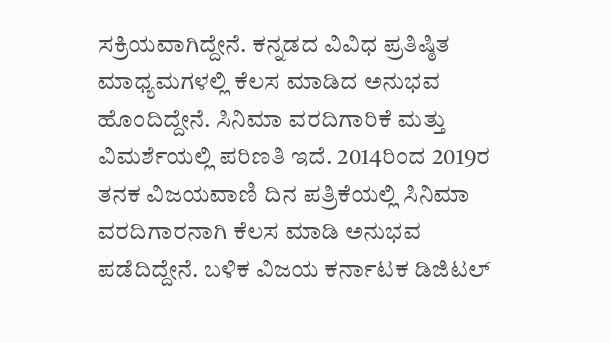ಸಕ್ರಿಯವಾಗಿದ್ದೇನೆ. ಕನ್ನಡದ ವಿವಿಧ ಪ್ರತಿಷ್ಠಿತ ಮಾಧ್ಯಮಗಳಲ್ಲಿ ಕೆಲಸ ಮಾಡಿದ ಅನುಭವ ಹೊಂದಿದ್ದೇನೆ. ಸಿನಿಮಾ ವರದಿಗಾರಿಕೆ ಮತ್ತು ವಿಮರ್ಶೆಯಲ್ಲಿ ಪರಿಣತಿ ಇದೆ. 2014ರಿಂದ 2019ರ ತನಕ ವಿಜಯವಾಣಿ ದಿನ ಪತ್ರಿಕೆಯಲ್ಲಿ ಸಿನಿಮಾ ವರದಿಗಾರನಾಗಿ ಕೆಲಸ ಮಾಡಿ ಅನುಭವ ಪಡೆದಿದ್ದೇನೆ. ಬಳಿಕ ವಿಜಯ ಕರ್ನಾಟಕ ಡಿಜಿಟಲ್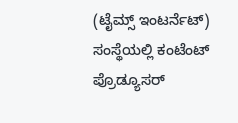(ಟೈಮ್ಸ್ ಇಂಟರ್ನೆಟ್) ಸಂಸ್ಥೆಯಲ್ಲಿ ಕಂಟೆಂಟ್ ಪ್ರೊಡ್ಯೂಸರ್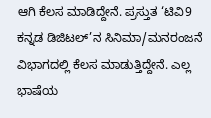ಆಗಿ ಕೆಲಸ ಮಾಡಿದ್ದೇನೆ. ಪ್ರಸ್ತುತ ‘ಟಿವಿ9 ಕನ್ನಡ ಡಿಜಿಟಲ್’ನ ಸಿನಿಮಾ/ಮನರಂಜನೆ ವಿಭಾಗದಲ್ಲಿ ಕೆಲಸ ಮಾಡುತ್ತಿದ್ದೇನೆ. ಎಲ್ಲ ಭಾಷೆಯ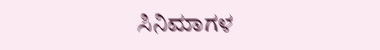ಸಿನಿಮಾಗಳ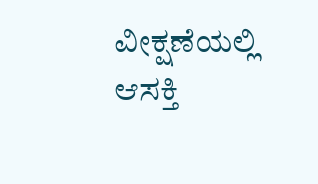ವೀಕ್ಷಣೆಯಲ್ಲಿ ಆಸಕ್ತಿ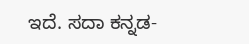ಇದೆ. ಸದಾ ಕನ್ನಡ-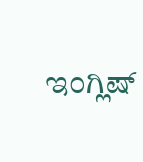ಇಂಗ್ಲಿಷ್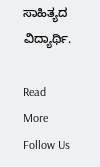ಸಾಹಿತ್ಯದ ವಿದ್ಯಾರ್ಥಿ.

Read More
Follow Us